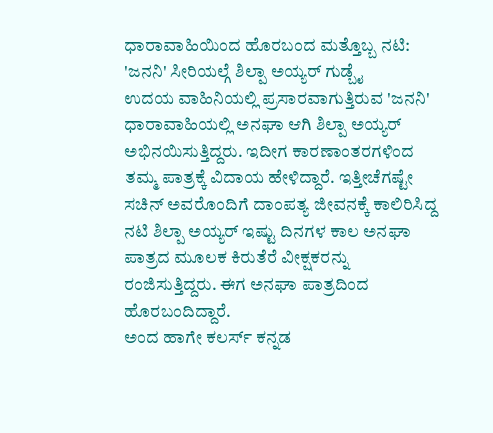ಧಾರಾವಾಹಿಯಿಂದ ಹೊರಬಂದ ಮತ್ತೊಬ್ಬ ನಟಿ: 'ಜನನಿ' ಸೀರಿಯಲ್ಗೆ ಶಿಲ್ಪಾ ಅಯ್ಯರ್ ಗುಡ್ಬೈ
ಉದಯ ವಾಹಿನಿಯಲ್ಲಿ ಪ್ರಸಾರವಾಗುತ್ತಿರುವ 'ಜನನಿ' ಧಾರಾವಾಹಿಯಲ್ಲಿ ಅನಘಾ ಆಗಿ ಶಿಲ್ಪಾ ಅಯ್ಯರ್ ಅಭಿನಯಿಸುತ್ತಿದ್ದರು. ಇದೀಗ ಕಾರಣಾಂತರಗಳಿಂದ ತಮ್ಮ ಪಾತ್ರಕ್ಕೆ ವಿದಾಯ ಹೇಳಿದ್ದಾರೆ. ಇತ್ತೀಚೆಗಷ್ಟೇ ಸಚಿನ್ ಅವರೊಂದಿಗೆ ದಾಂಪತ್ಯ ಜೀವನಕ್ಕೆ ಕಾಲಿರಿಸಿದ್ದ ನಟಿ ಶಿಲ್ಪಾ ಅಯ್ಯರ್ ಇಷ್ಟು ದಿನಗಳ ಕಾಲ ಅನಘಾ ಪಾತ್ರದ ಮೂಲಕ ಕಿರುತೆರೆ ವೀಕ್ಷಕರನ್ನು ರಂಜಿಸುತ್ತಿದ್ದರು. ಈಗ ಅನಘಾ ಪಾತ್ರದಿಂದ ಹೊರಬಂದಿದ್ದಾರೆ.
ಅಂದ ಹಾಗೇ ಕಲರ್ಸ್ ಕನ್ನಡ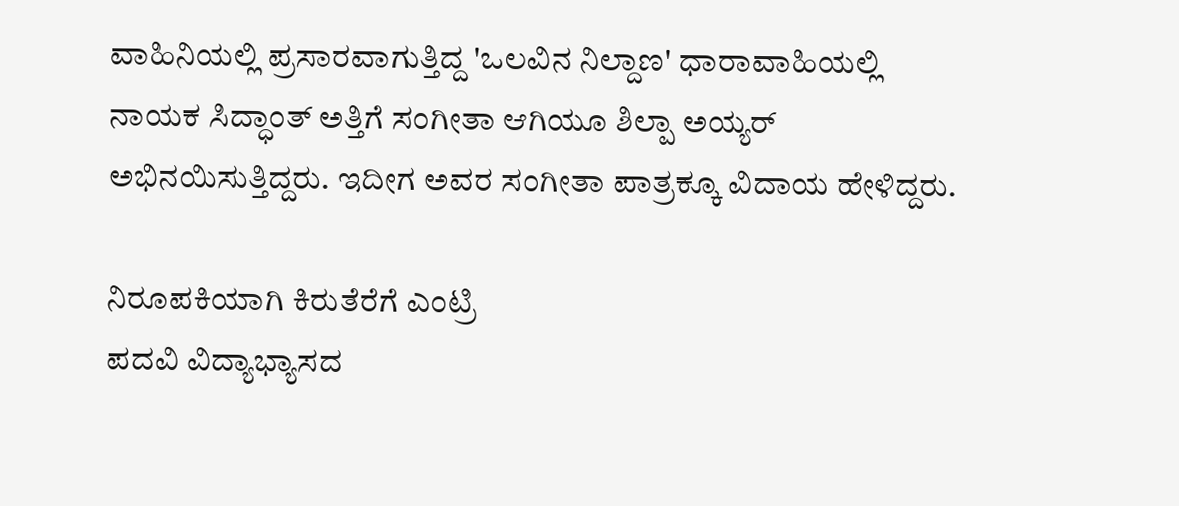ವಾಹಿನಿಯಲ್ಲಿ ಪ್ರಸಾರವಾಗುತ್ತಿದ್ದ 'ಒಲವಿನ ನಿಲ್ದಾಣ' ಧಾರಾವಾಹಿಯಲ್ಲಿ ನಾಯಕ ಸಿದ್ಧಾಂತ್ ಅತ್ತಿಗೆ ಸಂಗೀತಾ ಆಗಿಯೂ ಶಿಲ್ಪಾ ಅಯ್ಯರ್ ಅಭಿನಯಿಸುತ್ತಿದ್ದರು. ಇದೀಗ ಅವರ ಸಂಗೀತಾ ಪಾತ್ರಕ್ಕೂ ವಿದಾಯ ಹೇಳಿದ್ದರು.

ನಿರೂಪಕಿಯಾಗಿ ಕಿರುತೆರೆಗೆ ಎಂಟ್ರಿ
ಪದವಿ ವಿದ್ಯಾಭ್ಯಾಸದ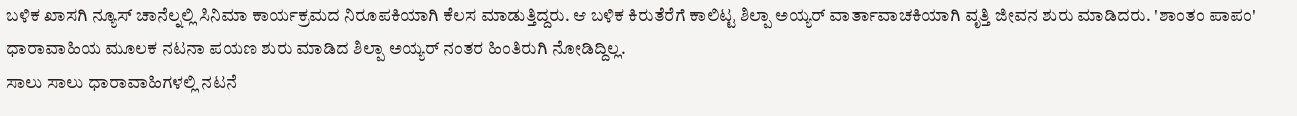ಬಳಿಕ ಖಾಸಗಿ ನ್ಯೂಸ್ ಚಾನೆಲ್ನಲ್ಲಿ ಸಿನಿಮಾ ಕಾರ್ಯಕ್ರಮದ ನಿರೂಪಕಿಯಾಗಿ ಕೆಲಸ ಮಾಡುತ್ತಿದ್ದರು. ಆ ಬಳಿಕ ಕಿರುತೆರೆಗೆ ಕಾಲಿಟ್ಟ ಶಿಲ್ಪಾ ಅಯ್ಯರ್ ವಾರ್ತಾವಾಚಕಿಯಾಗಿ ವೃತ್ತಿ ಜೀವನ ಶುರು ಮಾಡಿದರು. 'ಶಾಂತಂ ಪಾಪಂ' ಧಾರಾವಾಹಿಯ ಮೂಲಕ ನಟನಾ ಪಯಣ ಶುರು ಮಾಡಿದ ಶಿಲ್ಪಾ ಅಯ್ಯರ್ ನಂತರ ಹಿಂತಿರುಗಿ ನೋಡಿದ್ದಿಲ್ಲ.
ಸಾಲು ಸಾಲು ಧಾರಾವಾಹಿಗಳಲ್ಲಿ ನಟನೆ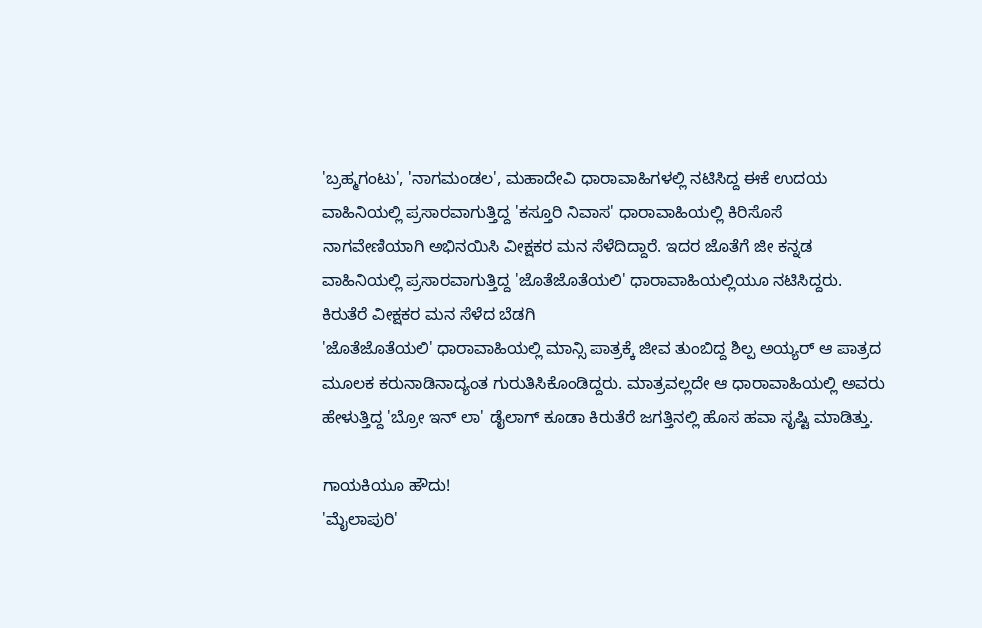'ಬ್ರಹ್ಮಗಂಟು', 'ನಾಗಮಂಡಲ', ಮಹಾದೇವಿ ಧಾರಾವಾಹಿಗಳಲ್ಲಿ ನಟಿಸಿದ್ದ ಈಕೆ ಉದಯ ವಾಹಿನಿಯಲ್ಲಿ ಪ್ರಸಾರವಾಗುತ್ತಿದ್ದ 'ಕಸ್ತೂರಿ ನಿವಾಸ' ಧಾರಾವಾಹಿಯಲ್ಲಿ ಕಿರಿಸೊಸೆ ನಾಗವೇಣಿಯಾಗಿ ಅಭಿನಯಿಸಿ ವೀಕ್ಷಕರ ಮನ ಸೆಳೆದಿದ್ದಾರೆ. ಇದರ ಜೊತೆಗೆ ಜೀ ಕನ್ನಡ ವಾಹಿನಿಯಲ್ಲಿ ಪ್ರಸಾರವಾಗುತ್ತಿದ್ದ 'ಜೊತೆಜೊತೆಯಲಿ' ಧಾರಾವಾಹಿಯಲ್ಲಿಯೂ ನಟಿಸಿದ್ದರು.
ಕಿರುತೆರೆ ವೀಕ್ಷಕರ ಮನ ಸೆಳೆದ ಬೆಡಗಿ
'ಜೊತೆಜೊತೆಯಲಿ' ಧಾರಾವಾಹಿಯಲ್ಲಿ ಮಾನ್ಸಿ ಪಾತ್ರಕ್ಕೆ ಜೀವ ತುಂಬಿದ್ದ ಶಿಲ್ಪ ಅಯ್ಯರ್ ಆ ಪಾತ್ರದ ಮೂಲಕ ಕರುನಾಡಿನಾದ್ಯಂತ ಗುರುತಿಸಿಕೊಂಡಿದ್ದರು. ಮಾತ್ರವಲ್ಲದೇ ಆ ಧಾರಾವಾಹಿಯಲ್ಲಿ ಅವರು ಹೇಳುತ್ತಿದ್ದ 'ಬ್ರೋ ಇನ್ ಲಾ' ಡೈಲಾಗ್ ಕೂಡಾ ಕಿರುತೆರೆ ಜಗತ್ತಿನಲ್ಲಿ ಹೊಸ ಹವಾ ಸೃಷ್ಟಿ ಮಾಡಿತ್ತು.

ಗಾಯಕಿಯೂ ಹೌದು!
'ಮೈಲಾಪುರಿ'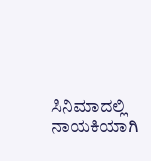ಸಿನಿಮಾದಲ್ಲಿ ನಾಯಕಿಯಾಗಿ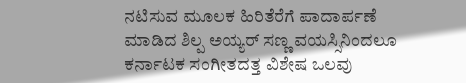ನಟಿಸುವ ಮೂಲಕ ಹಿರಿತೆರೆಗೆ ಪಾದಾರ್ಪಣೆ ಮಾಡಿದ ಶಿಲ್ಪ ಅಯ್ಯರ್ ಸಣ್ಣ ವಯಸ್ಸಿನಿಂದಲೂ ಕರ್ನಾಟಕ ಸಂಗೀತದತ್ತ ವಿಶೇಷ ಒಲವು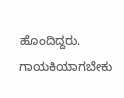ಹೊಂದಿದ್ದರು. ಗಾಯಕಿಯಾಗಬೇಕು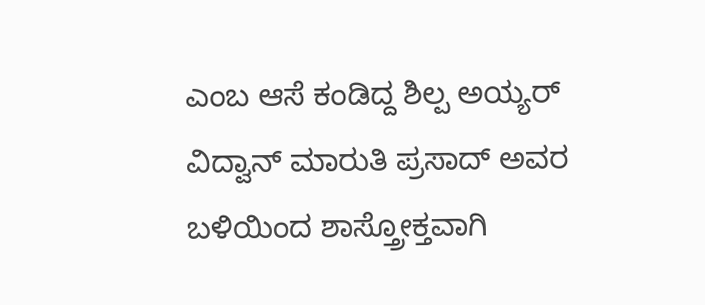ಎಂಬ ಆಸೆ ಕಂಡಿದ್ದ ಶಿಲ್ಪ ಅಯ್ಯರ್ ವಿದ್ವಾನ್ ಮಾರುತಿ ಪ್ರಸಾದ್ ಅವರ ಬಳಿಯಿಂದ ಶಾಸ್ತ್ರೋಕ್ತವಾಗಿ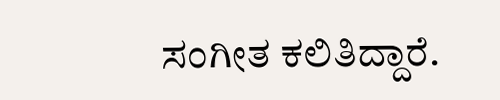ಸಂಗೀತ ಕಲಿತಿದ್ದಾರೆ.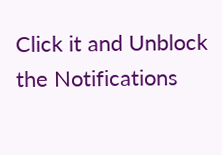Click it and Unblock the Notifications